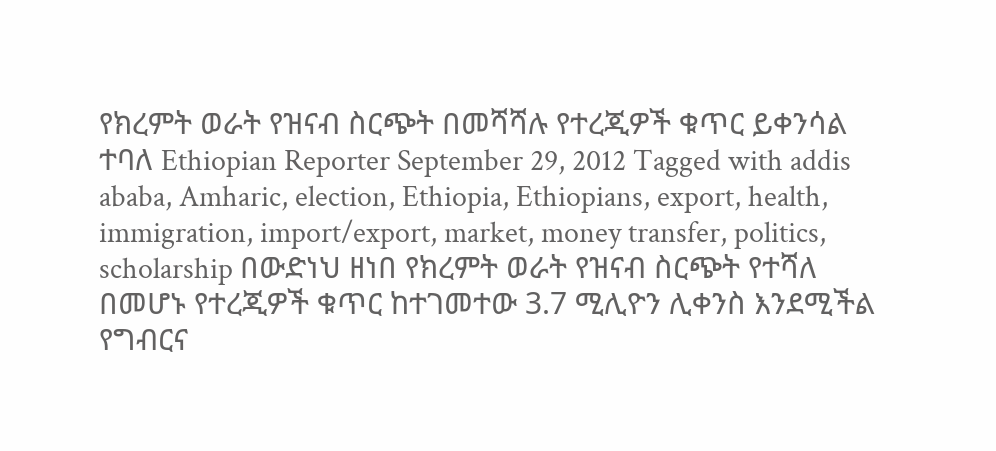የክረምት ወራት የዝናብ ስርጭት በመሻሻሉ የተረጂዎች ቁጥር ይቀንሳል ተባለ Ethiopian Reporter September 29, 2012 Tagged with addis ababa, Amharic, election, Ethiopia, Ethiopians, export, health, immigration, import/export, market, money transfer, politics, scholarship በውድነህ ዘነበ የክረምት ወራት የዝናብ ስርጭት የተሻለ በመሆኑ የተረጂዎች ቁጥር ከተገመተው 3.7 ሚሊዮን ሊቀንስ እንደሚችል የግብርና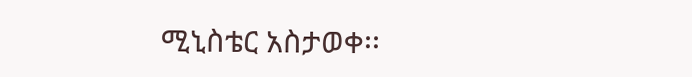ሚኒስቴር አስታወቀ፡፡